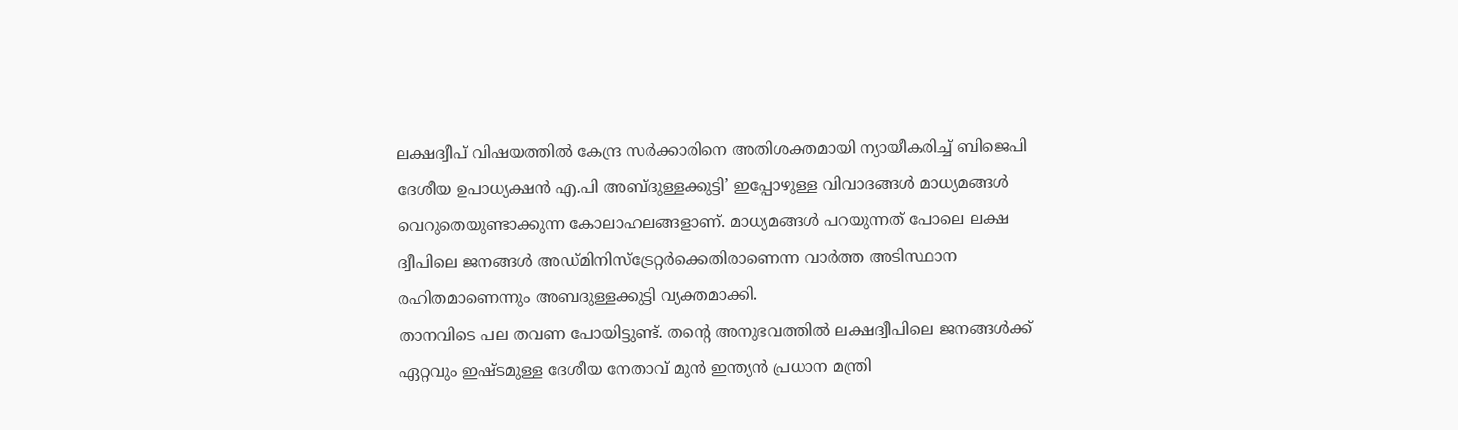ലക്ഷദ്വീപ് വിഷയത്തില്‍ കേന്ദ്ര സര്‍ക്കാരിനെ അതിശക്തമായി ന്യായീകരിച്ച്‌ ബിജെപി ദേശീയ ഉപാധ്യക്ഷന്‍ എ.പി അബ്ദുള്ളക്കുട്ടി’ ഇപ്പോഴുള്ള വിവാദങ്ങള്‍ മാധ്യമങ്ങള്‍ വെറുതെയുണ്ടാക്കുന്ന കോലാഹലങ്ങളാണ്. മാധ്യമങ്ങള്‍ പറയുന്നത് പോലെ ലക്ഷ ദ്വീപിലെ ജനങ്ങള്‍ അഡ്‌മിനിസ്‌ട്രേറ്റര്‍ക്കെതിരാണെന്ന വാര്‍ത്ത അടിസ്ഥാന രഹിതമാണെന്നും അബദുള്ളക്കുട്ടി വ്യക്തമാക്കി.
താനവിടെ പല തവണ പോയിട്ടുണ്ട്. തന്റെ അനുഭവത്തില്‍ ലക്ഷദ്വീപിലെ ജനങ്ങള്‍ക്ക് ഏറ്റവും ഇഷ്ടമുള്ള ദേശീയ നേതാവ് മുന്‍ ഇന്ത്യന്‍ പ്രധാന മന്ത്രി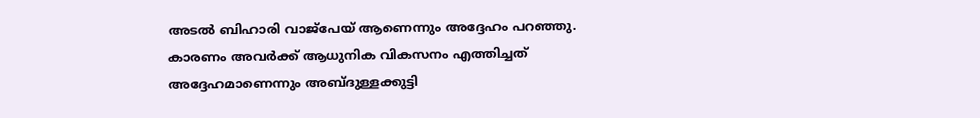അടല്‍ ബിഹാരി വാജ്പേയ് ആണെന്നും അദ്ദേഹം പറഞ്ഞു. കാരണം അവര്‍ക്ക് ആധുനിക വികസനം എത്തിച്ചത് അദ്ദേഹമാണെന്നും അബ്ദുള്ളക്കുട്ടി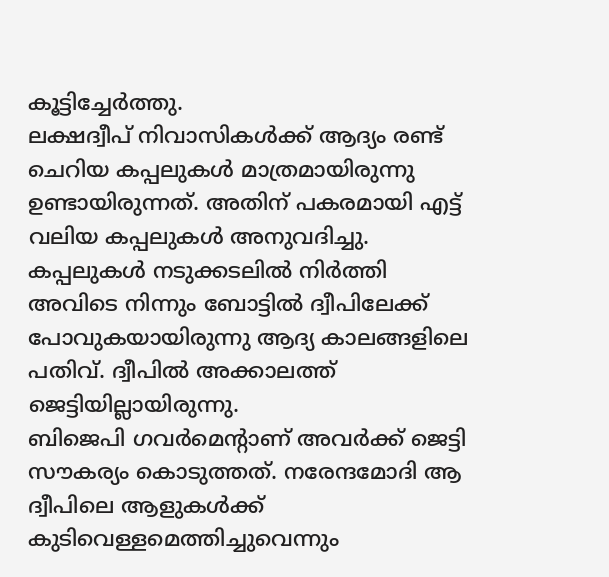കൂട്ടിച്ചേര്‍ത്തു.
ലക്ഷദ്വീപ് നിവാസികള്‍ക്ക് ആദ്യം രണ്ട് ചെറിയ കപ്പലുകള്‍ മാത്രമായിരുന്നു ഉണ്ടായിരുന്നത്. അതിന് പകരമായി എട്ട് വലിയ കപ്പലുകള്‍ അനുവദിച്ചു. കപ്പലുകള്‍ നടുക്കടലില്‍ നിര്‍ത്തി അവിടെ നിന്നും ബോട്ടില്‍ ദ്വീപിലേക്ക് പോവുകയായിരുന്നു ആദ്യ കാലങ്ങളിലെ പതിവ്. ദ്വീപില്‍ അക്കാലത്ത് ജെട്ടിയില്ലായിരുന്നു.
ബിജെപി ഗവര്‍മെന്റാണ് അവര്‍ക്ക് ജെട്ടി സൗകര്യം കൊടുത്തത്. നരേന്ദമോദി ആ ദ്വീപിലെ ആളുകള്‍ക്ക് കുടിവെള്ളമെത്തിച്ചുവെന്നും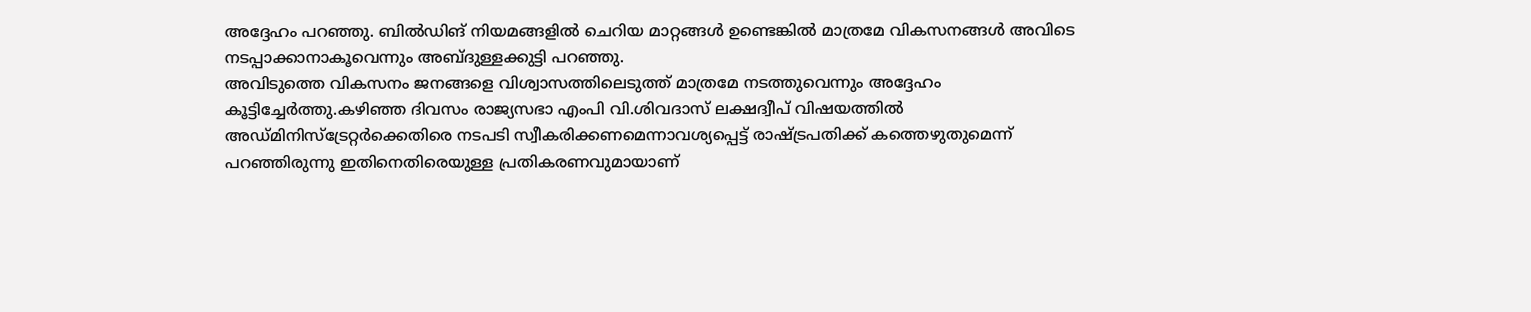അദ്ദേഹം പറഞ്ഞു. ബില്‍ഡിങ് നിയമങ്ങളില്‍ ചെറിയ മാറ്റങ്ങള്‍ ഉണ്ടെങ്കില്‍ മാത്രമേ വികസനങ്ങള്‍ അവിടെ നടപ്പാക്കാനാകൂവെന്നും അബ്ദുള്ളക്കുട്ടി പറഞ്ഞു.
അവിടുത്തെ വികസനം ജനങ്ങളെ വിശ്വാസത്തിലെടുത്ത് മാത്രമേ നടത്തുവെന്നും അദ്ദേഹം കൂട്ടിച്ചേര്‍ത്തു.കഴിഞ്ഞ ദിവസം രാജ്യസഭാ എംപി വി.ശിവദാസ് ലക്ഷദ്വീപ് വിഷയത്തില്‍ അഡ്‌മിനിസ്‌ട്രേറ്റര്‍ക്കെതിരെ നടപടി സ്വീകരിക്കണമെന്നാവശ്യപ്പെട്ട് രാഷ്ട്രപതിക്ക് കത്തെഴുതുമെന്ന് പറഞ്ഞിരുന്നു ഇതിനെതിരെയുള്ള പ്രതികരണവുമായാണ്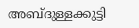അബ്ദുള്ളക്കുട്ടി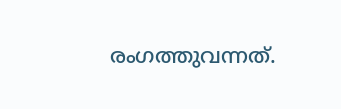രംഗത്തുവന്നത്.